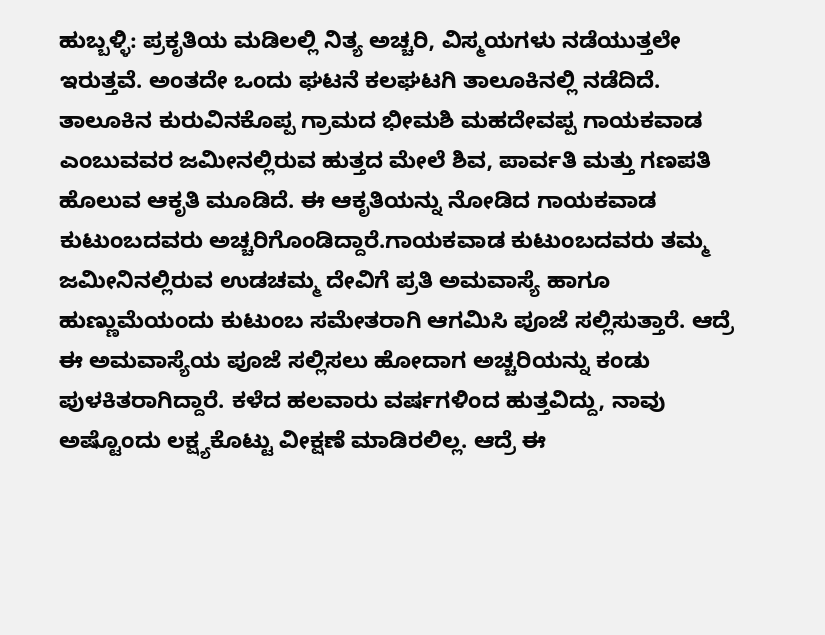ಹುಬ್ಬಳ್ಳಿ: ಪ್ರಕೃತಿಯ ಮಡಿಲಲ್ಲಿ ನಿತ್ಯ ಅಚ್ಚರಿ, ವಿಸ್ಮಯಗಳು ನಡೆಯುತ್ತಲೇ ಇರುತ್ತವೆ. ಅಂತದೇ ಒಂದು ಘಟನೆ ಕಲಘಟಗಿ ತಾಲೂಕಿನಲ್ಲಿ ನಡೆದಿದೆ. ತಾಲೂಕಿನ ಕುರುವಿನಕೊಪ್ಪ ಗ್ರಾಮದ ಭೀಮಶಿ ಮಹದೇವಪ್ಪ ಗಾಯಕವಾಡ ಎಂಬುವವರ ಜಮೀನಲ್ಲಿರುವ ಹುತ್ತದ ಮೇಲೆ ಶಿವ, ಪಾರ್ವತಿ ಮತ್ತು ಗಣಪತಿ ಹೊಲುವ ಆಕೃತಿ ಮೂಡಿದೆ. ಈ ಆಕೃತಿಯನ್ನು ನೋಡಿದ ಗಾಯಕವಾಡ ಕುಟುಂಬದವರು ಅಚ್ಚರಿಗೊಂಡಿದ್ದಾರೆ.ಗಾಯಕವಾಡ ಕುಟುಂಬದವರು ತಮ್ಮ ಜಮೀನಿನಲ್ಲಿರುವ ಉಡಚಮ್ಮ ದೇವಿಗೆ ಪ್ರತಿ ಅಮವಾಸ್ಯೆ ಹಾಗೂ ಹುಣ್ಣುಮೆಯಂದು ಕುಟುಂಬ ಸಮೇತರಾಗಿ ಆಗಮಿಸಿ ಪೂಜೆ ಸಲ್ಲಿಸುತ್ತಾರೆ. ಆದ್ರೆ ಈ ಅಮವಾಸ್ಯೆಯ ಪೂಜೆ ಸಲ್ಲಿಸಲು ಹೋದಾಗ ಅಚ್ಚರಿಯನ್ನು ಕಂಡು ಪುಳಕಿತರಾಗಿದ್ದಾರೆ. ಕಳೆದ ಹಲವಾರು ವರ್ಷಗಳಿಂದ ಹುತ್ತವಿದ್ದು, ನಾವು ಅಷ್ಟೊಂದು ಲಕ್ಷ್ಯಕೊಟ್ಟು ವೀಕ್ಷಣೆ ಮಾಡಿರಲಿಲ್ಲ. ಆದ್ರೆ ಈ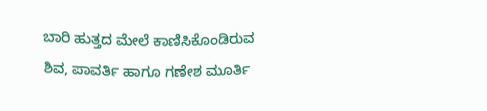ಬಾರಿ ಹುತ್ತದ ಮೇಲೆ ಕಾಣಿಸಿಕೊಂಡಿರುವ ಶಿವ, ಪಾವರ್ತಿ ಹಾಗೂ ಗಣೇಶ ಮೂರ್ತಿ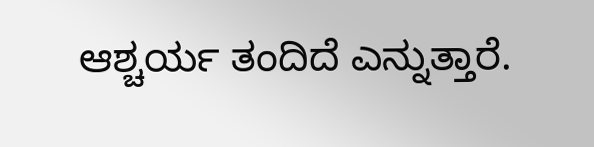ಆಶ್ಚರ್ಯ ತಂದಿದೆ ಎನ್ನುತ್ತಾರೆ.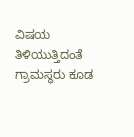ವಿಷಯ ತಿಳಿಯುತ್ತಿದಂತೆ ಗ್ರಾಮಸ್ಥರು ಕೂಡ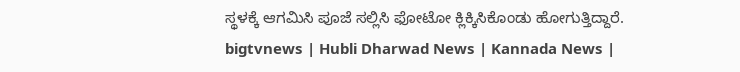ಸ್ಥಳಕ್ಕೆ ಆಗಮಿಸಿ ಪೂಜೆ ಸಲ್ಲಿಸಿ ಫೋಟೋ ಕ್ಲಿಕ್ಕಿಸಿಕೊಂಡು ಹೋಗುತ್ತಿದ್ದಾರೆ.
bigtvnews | Hubli Dharwad News | Kannada News |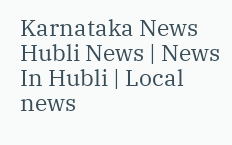Karnataka News Hubli News | News In Hubli | Local news